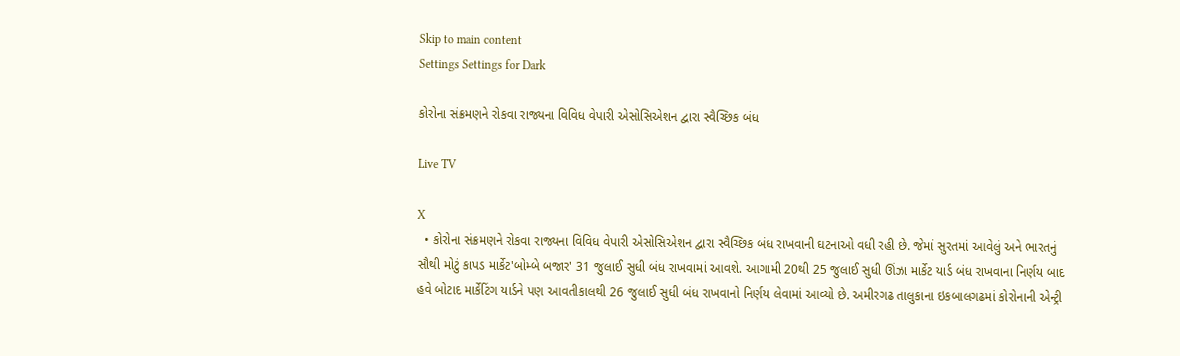Skip to main content
Settings Settings for Dark

કોરોના સંક્રમણને રોકવા રાજ્યના વિવિધ વેપારી એસોસિએશન દ્વારા સ્વૈચ્છિક બંધ

Live TV

X
  • કોરોના સંક્રમણને રોકવા રાજ્યના વિવિધ વેપારી એસોસિએશન દ્વારા સ્વૈચ્છિક બંધ રાખવાની ઘટનાઓ વધી રહી છે. જેમાં સુરતમાં આવેલું અને ભારતનું સૌથી મોટું કાપડ માર્કેટ'બોમ્બે બજાર' 31 જુલાઈ સુધી બંધ રાખવામાં આવશે. આગામી 20થી 25 જુલાઈ સુધી ઊંઝા માર્કેટ યાર્ડ બંધ રાખવાના નિર્ણય બાદ હવે બોટાદ માર્કેટિંગ યાર્ડને પણ આવતીકાલથી 26 જુલાઈ સુધી બંધ રાખવાનો નિર્ણય લેવામાં આવ્યો છે. અમીરગઢ તાલુકાના ઇકબાલગઢમાં કોરોનાની એન્ટ્રી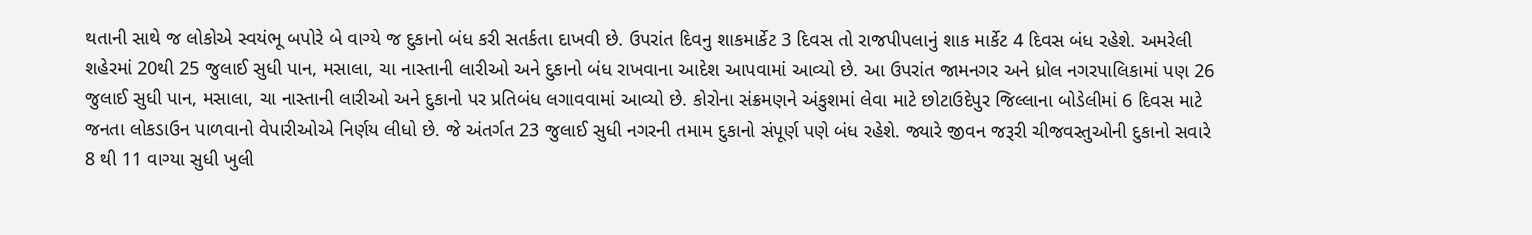થતાની સાથે જ લોકોએ સ્વયંભૂ બપોરે બે વાગ્યે જ દુકાનો બંધ કરી સતર્કતા દાખવી છે. ઉપરાંત દિવનુ શાકમાર્કેટ 3 દિવસ તો રાજપીપલાનું શાક માર્કેટ 4 દિવસ બંધ રહેશે. અમરેલી શહેરમાં 20થી 25 જુલાઈ સુધી પાન, મસાલા, ચા નાસ્તાની લારીઓ અને દુકાનો બંધ રાખવાના આદેશ આપવામાં આવ્યો છે. આ ઉપરાંત જામનગર અને ધ્રોલ નગરપાલિકામાં પણ 26 જુલાઈ સુધી પાન, મસાલા, ચા નાસ્તાની લારીઓ અને દુકાનો પર પ્રતિબંધ લગાવવામાં આવ્યો છે. કોરોના સંક્રમણને અંકુશમાં લેવા માટે છોટાઉદેપુર જિલ્લાના બોડેલીમાં 6 દિવસ માટે જનતા લોકડાઉન પાળવાનો વેપારીઓએ નિર્ણય લીધો છે. જે અંતર્ગત 23 જુલાઈ સુધી નગરની તમામ દુકાનો સંપૂર્ણ પણે બંધ રહેશે. જ્યારે જીવન જરૂરી ચીજવસ્તુઓની દુકાનો સવારે 8 થી 11 વાગ્યા સુધી ખુલી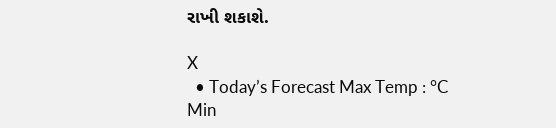રાખી શકાશે.

X
  • Today’s Forecast Max Temp : °C Min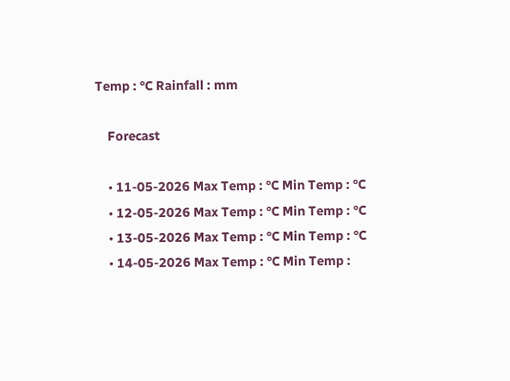Temp : °C Rainfall : mm

    Forecast

    • 11-05-2026 Max Temp : °C Min Temp : °C
    • 12-05-2026 Max Temp : °C Min Temp : °C
    • 13-05-2026 Max Temp : °C Min Temp : °C
    • 14-05-2026 Max Temp : °C Min Temp :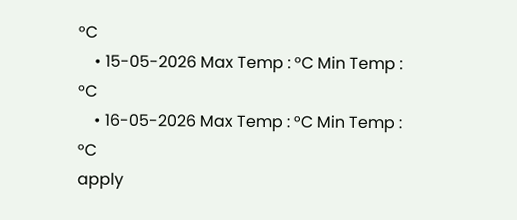°C
    • 15-05-2026 Max Temp : °C Min Temp : °C
    • 16-05-2026 Max Temp : °C Min Temp : °C
apply